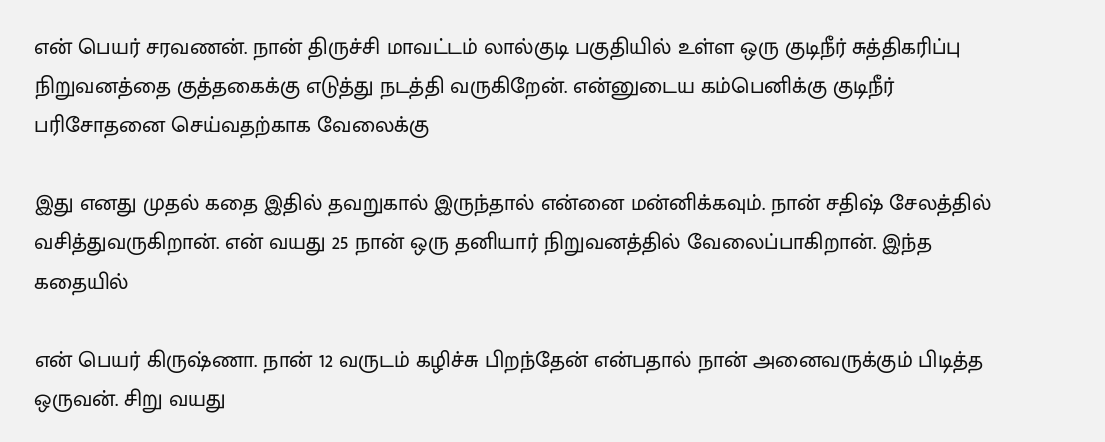என் பெயர் சரவணன். நான் திருச்சி மாவட்டம் லால்குடி பகுதியில் உள்ள ஒரு குடிநீர் சுத்திகரிப்பு நிறுவனத்தை குத்தகைக்கு எடுத்து நடத்தி வருகிறேன். என்னுடைய கம்பெனிக்கு குடிநீர் பரிசோதனை செய்வதற்காக வேலைக்கு

இது எனது முதல் கதை இதில் தவறுகால் இருந்தால் என்னை மன்னிக்கவும். நான் சதிஷ் சேலத்தில் வசித்துவருகிறான். என் வயது 25 நான் ஒரு தனியார் நிறுவனத்தில் வேலைப்பாகிறான். இந்த கதையில்

என் பெயர் கிருஷ்ணா. நான் 12 வருடம் கழிச்சு பிறந்தேன் என்பதால் நான் அனைவருக்கும் பிடித்த ஒருவன். சிறு வயது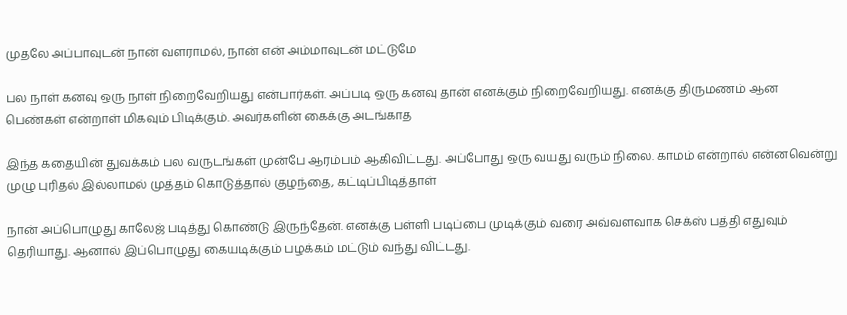முதலே அப்பாவுடன் நான் வளராமல், நான் என் அம்மாவுடன் மட்டுமே

பல நாள் கனவு ஒரு நாள் நிறைவேறியது என்பார்கள். அப்படி ஒரு கனவு தான் எனக்கும் நிறைவேறியது. எனக்கு திருமணம் ஆன பெண்கள் என்றாள் மிகவும் பிடிக்கும். அவர்களின் கைக்கு அடங்காத

இந்த கதையின் துவக்கம் பல வருடங்கள் முன்பே ஆரம்பம் ஆகிவிட்டது. அப்போது ஒரு வயது வரும் நிலை. காமம் என்றால் என்னவென்று முழு புரிதல் இல்லாமல் முத்தம் கொடுத்தால் குழந்தை, கட்டிப்பிடித்தாள்

நான் அப்பொழுது காலேஜ் படித்து கொண்டு இருந்தேன். எனக்கு பள்ளி படிப்பை முடிக்கும் வரை அவ்வளவாக செக்ஸ் பத்தி எதுவும் தெரியாது. ஆனால் இப்பொழுது கையடிக்கும் பழக்கம் மட்டும் வந்து விட்டது.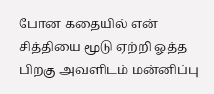போன கதையில் என் சித்தியை மூடு ஏற்றி ஓத்த பிறகு அவளிடம் மன்னிப்பு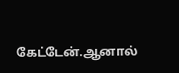கேட்டேன்.ஆனால்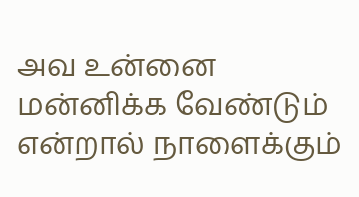அவ உன்னை மன்னிக்க வேண்டும் என்றால் நாளைக்கும்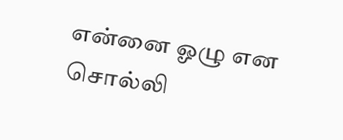என்னை ஓழு என சொல்லி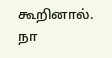கூறினால். நா